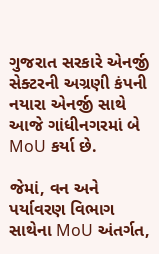ગુજરાત સરકારે એનર્જી સેક્ટરની અગ્રણી કંપની નયારા એનર્જી સાથે આજે ગાંધીનગરમાં બે MoU કર્યા છે.

જેમાં, વન અને પર્યાવરણ વિભાગ સાથેના MoU અંતર્ગત,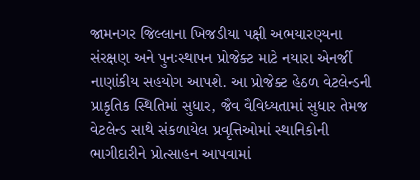જામનગર જિલ્લાના ખિજડીયા પક્ષી અભયારણ્યના સંરક્ષણ અને પુનઃસ્થાપન પ્રોજેક્ટ માટે નયારા એનર્જી નાણાંકીય સહયોગ આપશે. આ પ્રોજેક્ટ હેઠળ વેટલેન્ડની પ્રાકૃતિક સ્થિતિમાં સુધાર, જૈવ વૈવિધ્યતામાં સુધાર તેમજ વેટલેન્ડ સાથે સંકળાયેલ પ્રવૃત્તિઓમાં સ્થાનિકોની ભાગીદારીને પ્રોત્સાહન આપવામાં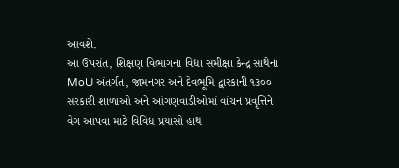આવશે.
આ ઉપરાંત, શિક્ષણ વિભાગના વિદ્યા સમીક્ષા કેન્દ્ર સાથેના MoU અંતર્ગત, જામનગર અને દેવભૂમિ દ્વારકાની ૧૩૦૦ સરકારી શાળાઓ અને આંગણવાડીઓમાં વાંચન પ્રવૃત્તિને વેગ આપવા માટે વિવિધ પ્રયાસો હાથ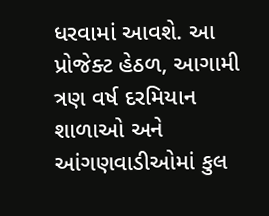ધરવામાં આવશે. આ પ્રોજેક્ટ હેઠળ, આગામી ત્રણ વર્ષ દરમિયાન શાળાઓ અને આંગણવાડીઓમાં કુલ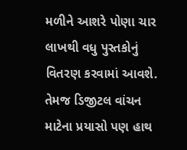મળીને આશરે પોણા ચાર લાખથી વધુ પુસ્તકોનું વિતરણ કરવામાં આવશે.
તેમજ ડિજીટલ વાંચન માટેના પ્રયાસો પણ હાથ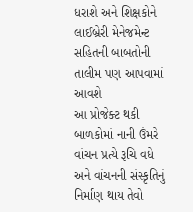ધરાશે અને શિક્ષકોને લાઈબ્રેરી મેનેજમેન્ટ સહિતની બાબતોની તાલીમ પણ આપવામાં આવશે
આ પ્રોજેક્ટ થકી બાળકોમાં નાની ઉંમરે વાંચન પ્રત્યે રૂચિ વધે અને વાંચનની સંસ્કૃતિનું નિર્માણ થાય તેવો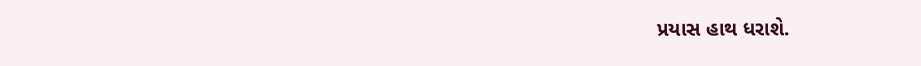પ્રયાસ હાથ ધરાશે.